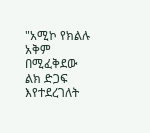"አሚኮ የክልሉ አቅም በሚፈቅደው ልክ ድጋፍ እየተደረገለት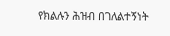የክልሉን ሕዝብ በገለልተኝነት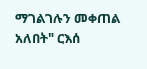ማገልገሉን መቀጠል አለበት" ርእሰ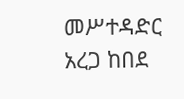መሥተዳድር አረጋ ከበደ